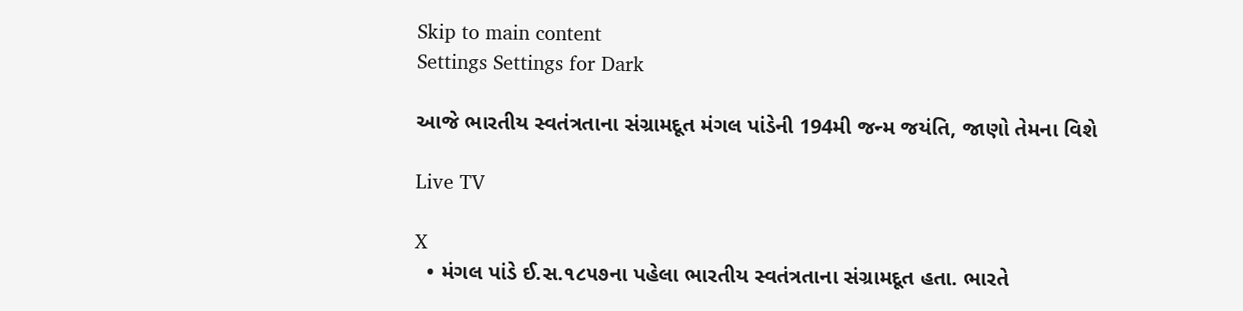Skip to main content
Settings Settings for Dark

આજે ભારતીય સ્વતંત્રતાના સંગ્રામદૂત મંગલ પાંડેની 194મી જન્મ જયંતિ, જાણો તેમના વિશે

Live TV

X
  • મંગલ પાંડે ઈ.સ.૧૮૫૭ના પહેલા ભારતીય સ્વતંત્રતાના સંગ્રામદૂત હતા. ભારતે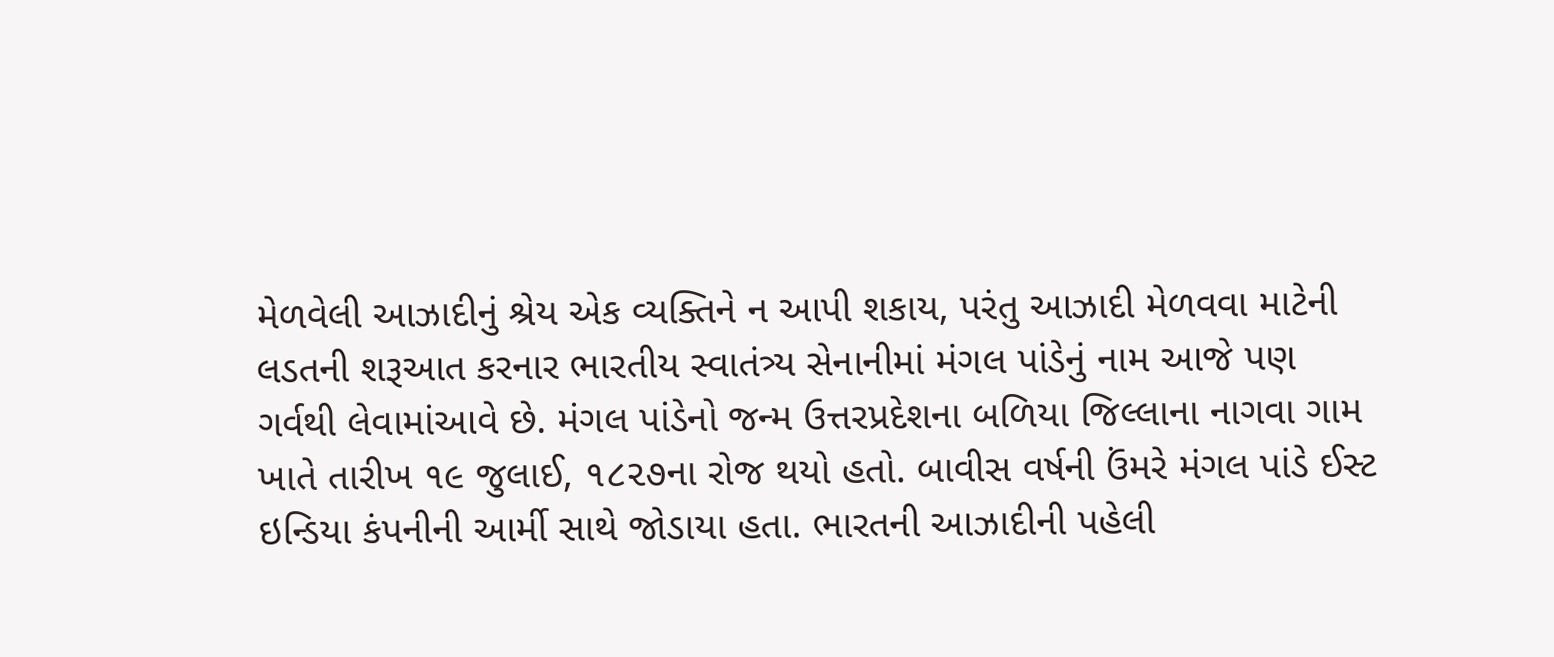મેળવેલી આઝાદીનું શ્રેય એક વ્યક્તિને ન આપી શકાય, પરંતુ આઝાદી મેળવવા માટેની લડતની શરૂઆત કરનાર ભારતીય સ્વાતંત્ર્ય સેનાનીમાં મંગલ પાંડેનું નામ આજે પણ ગર્વથી લેવામાંઆવે છે. મંગલ પાંડેનો જન્મ ઉત્તરપ્રદેશના બળિયા જિલ્લાના નાગવા ગામ ખાતે તારીખ ૧૯ જુલાઈ, ૧૮૨૭ના રોજ થયો હતો. બાવીસ વર્ષની ઉંમરે મંગલ પાંડે ઈસ્ટ ઇન્ડિયા કંપનીની આર્મી સાથે જોડાયા હતા. ભારતની આઝાદીની પહેલી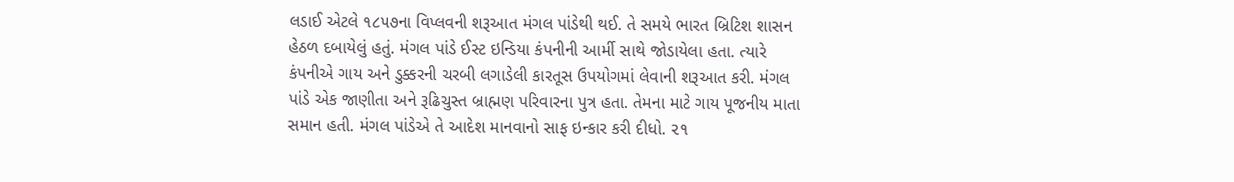લડાઈ એટલે ૧૮૫૭ના વિપ્લવની શરૂઆત મંગલ પાંડેથી થઈ. તે સમયે ભારત બ્રિટિશ શાસન હેઠળ દબાયેલું હતું. મંગલ પાંડે ઈસ્ટ ઇન્ડિયા કંપનીની આર્મી સાથે જોડાયેલા હતા. ત્યારે કંપનીએ ગાય અને ડુક્કરની ચરબી લગાડેલી કારતૂસ ઉપયોગમાં લેવાની શરૂઆત કરી. મંગલ પાંડે એક જાણીતા અને રૂઢિચુસ્ત બ્રાહ્મણ પરિવારના પુત્ર હતા. તેમના માટે ગાય પૂજનીય માતા સમાન હતી. મંગલ પાંડેએ તે આદેશ માનવાનો સાફ ઇન્કાર કરી દીધો. ૨૧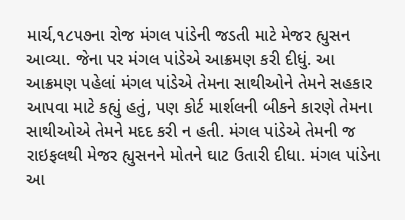માર્ચ,૧૮૫૭ના રોજ મંગલ પાંડેની જડતી માટે મેજર હ્યુસન આવ્યા. જેના પર મંગલ પાંડેએ આક્રમણ કરી દીધું. આ આક્રમણ પહેલાં મંગલ પાંડેએ તેમના સાથીઓને તેમને સહકાર આપવા માટે કહ્યું હતું, પણ કોર્ટ માર્શલની બીકને કારણે તેમના સાથીઓએ તેમને મદદ કરી ન હતી. મંગલ પાંડેએ તેમની જ રાઇફલથી મેજર હ્યુસનને મોતને ઘાટ ઉતારી દીધા. મંગલ પાંડેના આ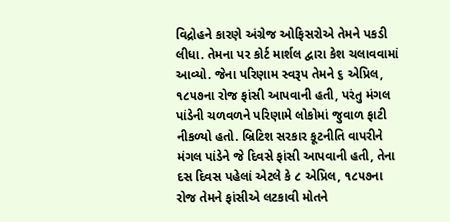વિદ્રોહને કારણે અંગ્રેજ ઓફિસરોએ તેમને પકડી લીધા. તેમના પર કોર્ટ માર્શલ દ્વારા કેશ ચલાવવામાં આવ્યો. જેના પરિણામ સ્વરૂપ તેમને ૬ એપ્રિલ, ૧૮૫૭ના રોજ ફાંસી આપવાની હતી, પરંતુ મંગલ પાંડેની ચળવળને પરિણામે લોકોમાં જુવાળ ફાટી નીકળ્યો હતો. બ્રિટિશ સરકાર કૂટનીતિ વાપરીને મંગલ પાંડેને જે દિવસે ફાંસી આપવાની હતી, તેના દસ દિવસ પહેલાં એટલે કે ૮ એપ્રિલ, ૧૮૫૭ના રોજ તેમને ફાંસીએ લટકાવી મોતને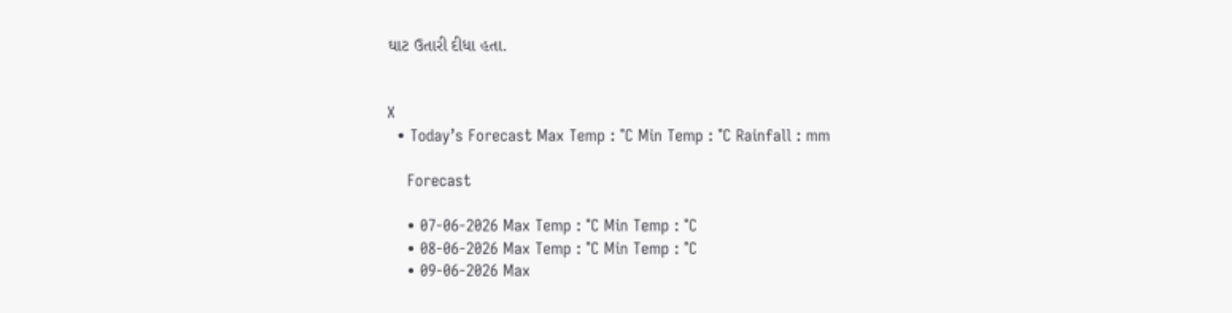ઘાટ ઉતારી દીધા હતા.


X
  • Today’s Forecast Max Temp : °C Min Temp : °C Rainfall : mm

    Forecast

    • 07-06-2026 Max Temp : °C Min Temp : °C
    • 08-06-2026 Max Temp : °C Min Temp : °C
    • 09-06-2026 Max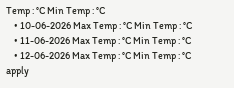Temp : °C Min Temp : °C
    • 10-06-2026 Max Temp : °C Min Temp : °C
    • 11-06-2026 Max Temp : °C Min Temp : °C
    • 12-06-2026 Max Temp : °C Min Temp : °C
apply